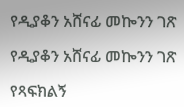የዲያቆን አሸናፊ መኰንን ገጽ

የዲያቆን አሸናፊ መኰንን ገጽ

የጻፍክልኝ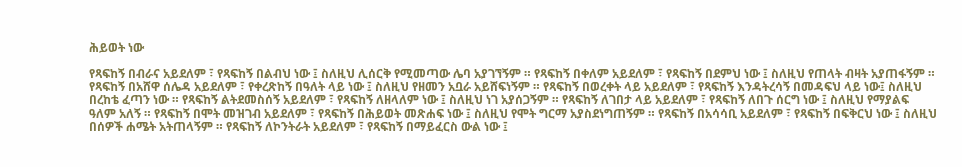ሕይወት ነው

የጻፍከኝ በብራና አይደለም ፣ የጻፍከኝ በልብህ ነው ፤ ስለዚህ ሊሰርቅ የሚመጣው ሌባ አያገኘኝም ። የጻፍከኝ በቀለም አይደለም ፣ የጻፍከኝ በደምህ ነው ፤ ስለዚህ የጠላት ብዛት አያጠፋኝም ። የጻፍከኝ በአሸዋ ሰሌዳ አይደለም ፣ የቀረጽከኝ በዓለት ላይ ነው ፤ ስለዚህ የዘመን አቧራ አይሸፍነኝም ። የጻፍከኝ በወረቀት ላይ አይደለም ፣ የጻፍከኝ እንዳትረሳኝ በመዳፍህ ላይ ነው፤ ስለዚህ በረከቴ ፈጣን ነው ። የጻፍከኝ ልትደመስሰኝ አይደለም ፣ የጻፍከኝ ለዘላለም ነው ፤ ስለዚህ ነገ አያሰጋኝም ። የጻፍከኝ ለገበታ ላይ አይደለም ፣ የጻፍከኝ ለበጉ ሰርግ ነው ፤ ስለዚህ የማያልፍ ዓለም አለኝ ። የጻፍከኝ በሞት መዝገብ አይደለም ፣ የጻፍከኝ በሕይወት መጽሐፍ ነው ፤ ስለዚህ የሞት ግርማ አያስደነግጠኝም ። የጻፍከኝ በአሳሳቢ አይደለም ፣ የጻፍከኝ በፍቅርህ ነው ፤ ስለዚህ በሰዎች ሐሜት አትጠላኝም ። የጻፍከኝ ለኮንትራት አይደለም ፣ የጻፍከኝ በማይፈርስ ውል ነው ፤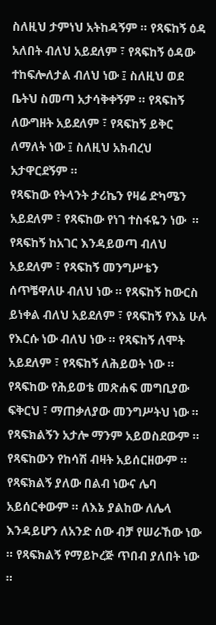ስለዚህ ታምነህ አትከዳኝም ። የጻፍከኝ ዕዳ አለበት ብለህ አይደለም ፣ የጻፍከኝ ዕዳው ተከፍሎለታል ብለህ ነው ፤ ስለዚህ ወደ ቤትህ ስመጣ አታሳቅቀኝም ። የጻፍከኝ ለውግዘት አይደለም ፣ የጻፍከኝ ይቅር ለማለት ነው ፤ ስለዚህ አክብረህ አታዋርደኝም ።
የጻፍከው የትላንት ታሪኬን የዛሬ ድካሜን አይደለም ፣ የጻፍከው የነገ ተስፋዬን ነው  ። የጻፍከኝ ከአገር እንዳይወጣ ብለህ አይደለም ፣ የጻፍከኝ መንግሥቴን ሰጥቼዋለሁ ብለህ ነው ። የጻፍከኝ ከውርስ ይነቀል ብለህ አይደለም ፣ የጻፍከኝ የእኔ ሁሉ የእርሱ ነው ብለህ ነው ። የጻፍከኝ ለሞት አይደለም ፣ የጻፍከኝ ለሕይወት ነው ። የጻፍከው የሕይወቴ መጽሐፍ መግቢያው ፍቅርህ ፣ ማጠቃለያው መንግሥትህ ነው ።
የጻፍክልኝን አታሎ ማንም አይወስደውም ። የጻፍከውን የከሳሽ ብዛት አይሰርዘውም ። የጻፍክልኝ ያለው በልብ ነውና ሌባ አይሰርቀውም ። ለእኔ ያልከው ለሌላ እንዳይሆን ለአንድ ሰው ብቻ የሠራኸው ነው ። የጻፍክልኝ የማይኮረጅ ጥበብ ያለበት ነው ።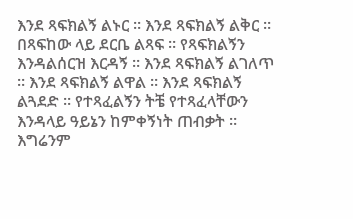እንደ ጻፍክልኝ ልኑር ። እንደ ጻፍክልኝ ልቅር ። በጻፍከው ላይ ደርቤ ልጻፍ ። የጻፍክልኝን እንዳልሰርዝ እርዳኝ ። እንደ ጻፍክልኝ ልገለጥ ። እንደ ጻፍክልኝ ልዋል ። እንደ ጻፍክልኝ ልጓደድ ። የተጻፈልኝን ትቼ የተጻፈላቸውን እንዳላይ ዓይኔን ከምቀኝነት ጠብቃት ። እግሬንም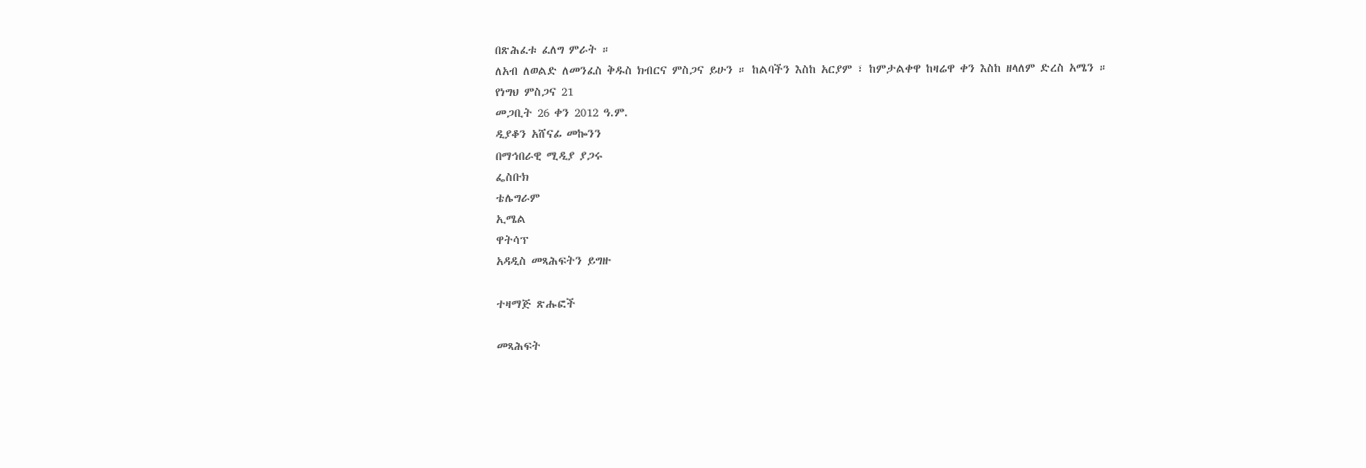በጽሕፈቱ ፈለግ ምራት ።
ለአብ ለወልድ ለመንፈስ ቅዱስ ክብርና ምስጋና ይሁን ። ከልባችን እስከ አርያም ፣ ከምታልቀዋ ከዛሬዋ ቀን እስከ ዘላለም ድረስ አሜን ።
የነግህ ምስጋና 21
መጋቢት 26 ቀን 2012 ዓ.ም.
ዲያቆን አሸናፊ መኰንን
በማኅበራዊ ሚዲያ ያጋሩ
ፌስቡክ
ቴሌግራም
ኢሜል
ዋትሳፕ
አዳዲስ መጻሕፍትን ይግዙ

ተዛማጅ ጽሑፎች

መጻሕፍት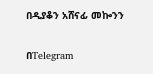በዲያቆን አሸናፊ መኰንን

በTelegram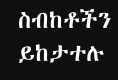ስብከቶችን ይከታተሉ